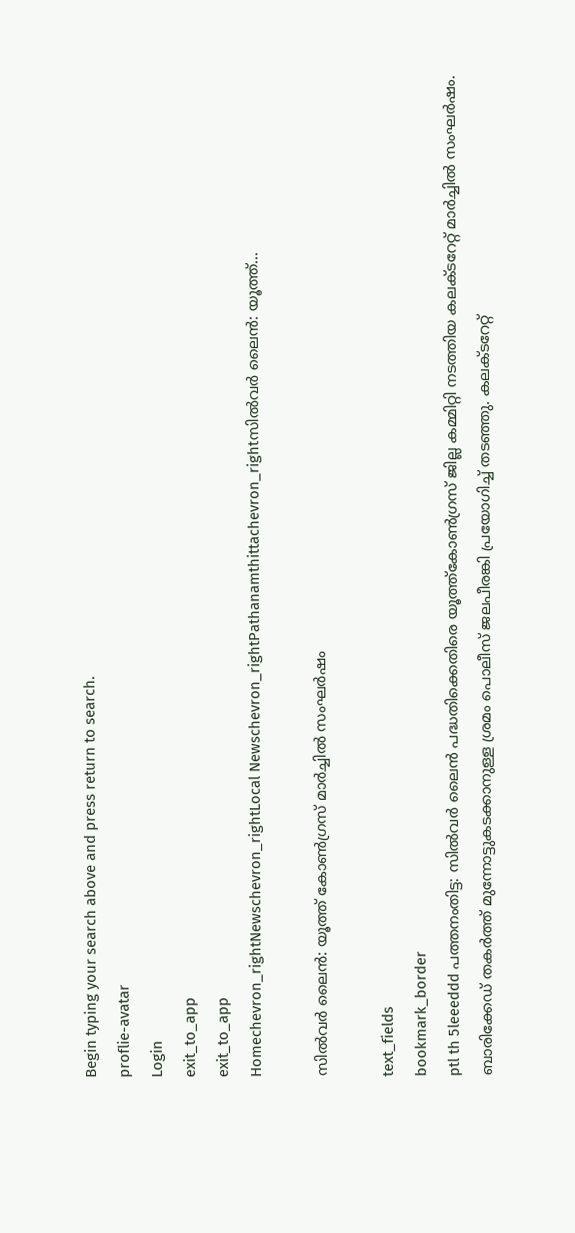Begin typing your search above and press return to search.
proflie-avatar
Login
exit_to_app
exit_to_app
Homechevron_rightNewschevron_rightLocal Newschevron_rightPathanamthittachevron_rightസിൽവർ ലൈൻ: യൂത്ത്...

സിൽവർ ലൈൻ: യൂത്ത് കോൺഗ്രസ് മാർച്ചിൽ സംഘർഷം

text_fields
bookmark_border
ptl th 5leeeddd പത്തനംതിട്ട: സിൽവർ ലൈൻ പദ്ധതിക്കെതിരെ യൂത്ത്കോൺഗ്രസ് ജില്ല കമ്മിറ്റി നടത്തിയ കലക്ടറേറ്റ് മാർച്ചിൽ സംഘർഷം. ബാരിക്കേഡ് തകർത്ത് മുന്നോട്ടുകടക്കാനുള്ള ശ്രമം പൊലീസ് ജലപീരങ്കി പ്രയോഗിച്ച് തടഞ്ഞു. കലക്ടറേറ്റ്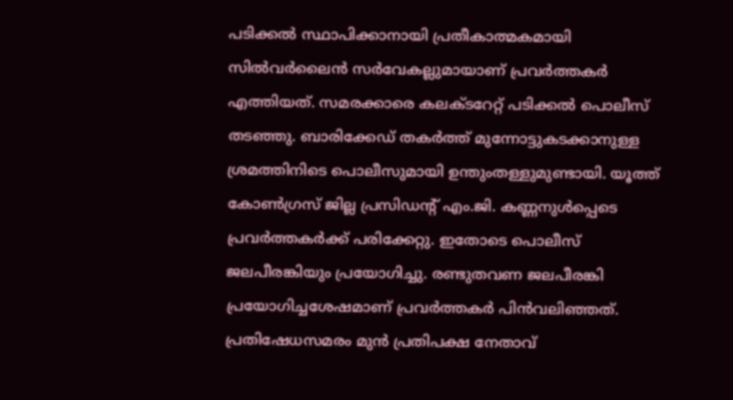പടിക്കൽ സ്ഥാപിക്കാനായി പ്രതീകാത്മകമായി സിൽവർലൈൻ സർവേകല്ലുമായാണ് പ്രവർത്തകർ എത്തിയത്. സമരക്കാരെ കലക്ടറേറ്റ് പടിക്കൽ പൊലീസ് തടഞ്ഞു. ബാരിക്കേഡ് തകർത്ത് മുന്നോട്ടുകടക്കാനുള്ള ശ്രമത്തിനിടെ പൊലീസുമായി ഉന്തുംതള്ളുമുണ്ടായി. യൂത്ത് കോൺഗ്രസ് ജില്ല പ്രസിഡന്‍റ് എം.ജി. കണ്ണനുൾപ്പെടെ പ്രവർത്തകർക്ക് പരിക്കേറ്റു. ഇതോടെ പൊലീസ് ജലപീരങ്കിയും പ്രയോഗിച്ചു. രണ്ടുതവണ ജലപീരങ്കി പ്രയോഗിച്ചശേഷമാണ് പ്രവർത്തകർ പിൻവലിഞ്ഞത്. പ്രതിഷേധസമരം മുൻ പ്രതിപക്ഷ നേതാവ്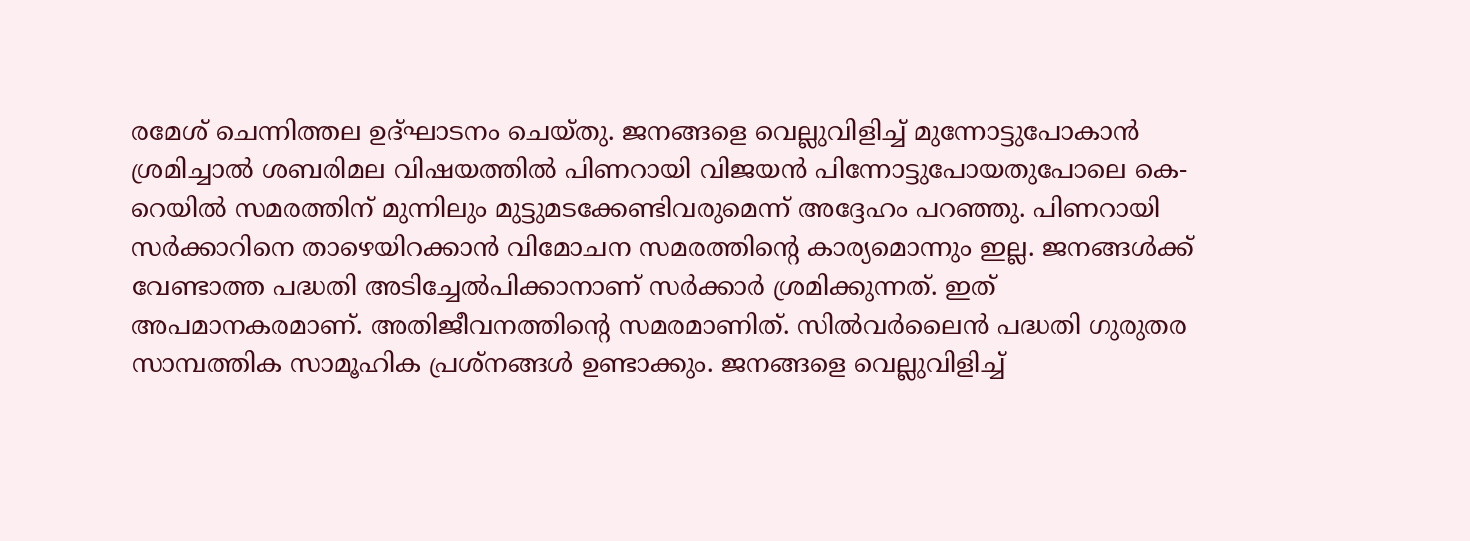രമേശ് ചെന്നിത്തല ഉദ്ഘാടനം ചെയ്തു. ജനങ്ങളെ വെല്ലുവിളിച്ച് മുന്നോട്ടുപോകാൻ ശ്രമിച്ചാൽ ശബരിമല വിഷയത്തിൽ പിണറായി വിജയൻ പിന്നോട്ടുപോയതുപോലെ കെ-റെയിൽ സമരത്തിന് മുന്നിലും മുട്ടുമടക്കേണ്ടിവരുമെന്ന് അദ്ദേഹം പറഞ്ഞു. പിണറായി സർക്കാറിനെ താഴെയിറക്കാൻ വിമോചന സമരത്തിന്‍റെ കാര്യമൊന്നും ഇല്ല. ജനങ്ങൾക്ക് വേണ്ടാത്ത പദ്ധതി അടിച്ചേൽപിക്കാനാണ് സർക്കാർ ശ്രമിക്കുന്നത്. ഇത് അപമാനകരമാണ്. അതിജീവനത്തിന്‍റെ സമരമാണിത്. സിൽവർലൈൻ പദ്ധതി ഗുരുതര സാമ്പത്തിക സാമൂഹിക പ്രശ്നങ്ങൾ ഉണ്ടാക്കും. ജനങ്ങളെ വെല്ലുവിളിച്ച്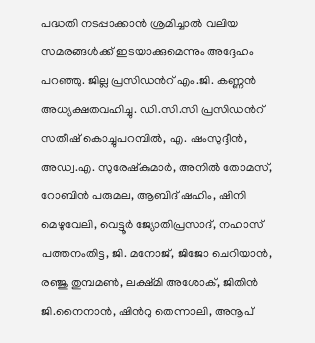പദ്ധതി നടപ്പാക്കാൻ ശ്രമിച്ചാൽ വലിയ സമരങ്ങൾക്ക് ഇടയാക്കുമെന്നും അദ്ദേഹം പറഞ്ഞു. ജില്ല പ്രസിഡന്‍റ് എം.ജി. കണ്ണൻ അധ്യക്ഷതവഹിച്ചു. ഡി.സി.സി പ്രസിഡന്‍റ് സതീഷ് കൊച്ചുപറമ്പിൽ, എ. ഷംസുദ്ദീൻ, അഡ്വ.എ. സുരേഷ്കുമാർ, അനിൽ തോമസ്, റോബിൻ പരുമല, ആബിദ് ഷഹിം, ഷിനി മെഴുവേലി, വെട്ടൂർ ജ്യോതിപ്രസാദ്, നഹാസ് പത്തനംതിട്ട, ജി. മനോജ്, ജിജോ ചെറിയാൻ, രഞ്ജു തുമ്പമൺ, ലക്ഷ്മി അശോക്, ജിതിൻ ജി.നൈനാൻ, ഷിന്‍റു തെന്നാലി, അനൂപ്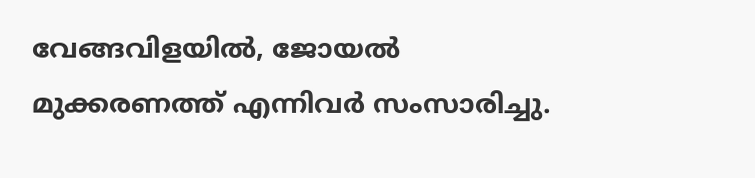വേങ്ങവിളയിൽ, ജോയൽ മുക്കരണത്ത് എന്നിവർ സംസാരിച്ചു.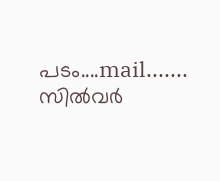പടം....mail....... സിൽവർ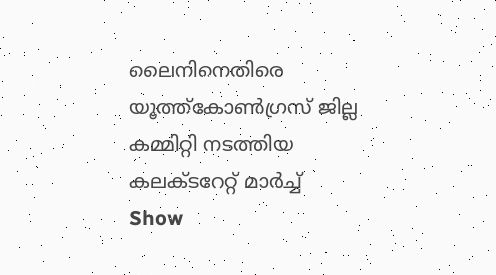ലൈനിനെതിരെ യൂത്ത്കോൺഗ്രസ് ജില്ല കമ്മിറ്റി നടത്തിയ കലക്ടറേറ്റ് മാർച്ച്
Show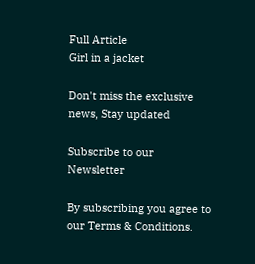Full Article
Girl in a jacket

Don't miss the exclusive news, Stay updated

Subscribe to our Newsletter

By subscribing you agree to our Terms & Conditions.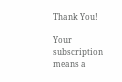Thank You!

Your subscription means a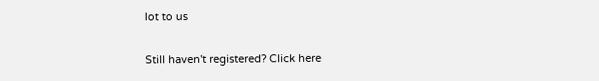lot to us

Still haven't registered? Click here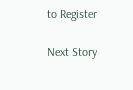to Register

Next Story